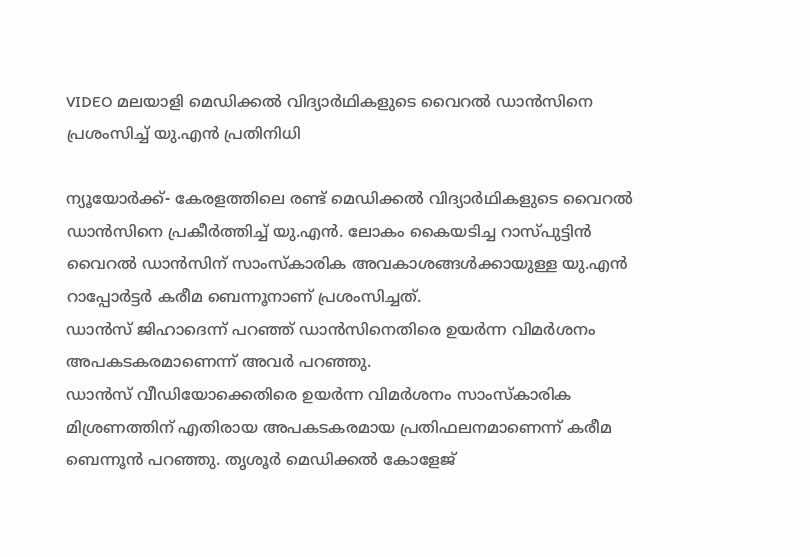VIDEO മലയാളി മെഡിക്കല്‍ വിദ്യാര്‍ഥികളുടെ വൈറല്‍ ഡാന്‍സിനെ പ്രശംസിച്ച് യു.എന്‍ പ്രതിനിധി

ന്യൂയോര്‍ക്ക്- കേരളത്തിലെ രണ്ട് മെഡിക്കല്‍ വിദ്യാര്‍ഥികളുടെ വൈറല്‍ ഡാന്‍സിനെ പ്രകീര്‍ത്തിച്ച് യു.എന്‍. ലോകം കൈയടിച്ച റാസ്പുട്ടിന്‍ വൈറല്‍ ഡാന്‍സിന് സാംസ്‌കാരിക അവകാശങ്ങള്‍ക്കായുള്ള യു.എന്‍ റാപ്പോര്‍ട്ടര്‍ കരീമ ബെന്നൂനാണ് പ്രശംസിച്ചത്.
ഡാന്‍സ് ജിഹാദെന്ന് പറഞ്ഞ് ഡാന്‍സിനെതിരെ ഉയര്‍ന്ന വിമര്‍ശനം അപകടകരമാണെന്ന് അവര്‍ പറഞ്ഞു.
ഡാന്‍സ് വീഡിയോക്കെതിരെ ഉയര്‍ന്ന വിമര്‍ശനം സാംസ്‌കാരിക മിശ്രണത്തിന് എതിരായ അപകടകരമായ പ്രതിഫലനമാണെന്ന് കരീമ ബെന്നൂന്‍ പറഞ്ഞു. തൃശൂര്‍ മെഡിക്കല്‍ കോളേജ്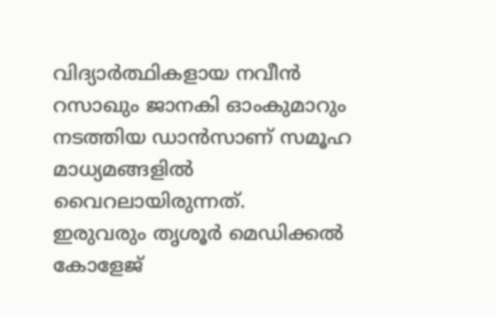വിദ്യാര്‍ത്ഥികളായ നവീന്‍ റസാഖും ജാനകി ഓംകുമാറും നടത്തിയ ഡാന്‍സാണ് സമൂഹ മാധ്യമങ്ങളില്‍ വൈറലായിരുന്നത്.
ഇരുവരും തൃശൂര്‍ മെഡിക്കല്‍ കോളേജ്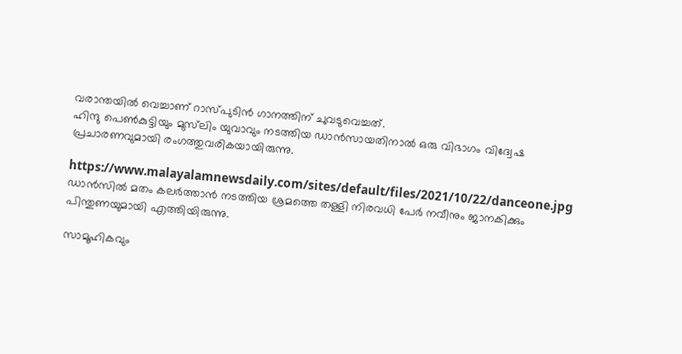വരാന്തയില്‍ വെച്ചാണ് റാസ്പുടിന്‍ ഗാനത്തിന് ചുവടുവെച്ചത്.
ഹിന്ദു പെണ്‍കുട്ടിയും മുസ്‌ലിം യുവാവും നടത്തിയ ഡാന്‍സായതിനാല്‍ ഒരു വിഭാഗം വിദ്വേഷ പ്രചാരണവുമായി രംഗത്തുവരികയായിരുന്നു.

https://www.malayalamnewsdaily.com/sites/default/files/2021/10/22/danceone.jpg
ഡാന്‍സില്‍ മതം കലര്‍ത്താന്‍ നടത്തിയ ശ്രമത്തെ തള്ളി നിരവധി പേര്‍ നവീനും ജാനകിക്കും പിന്തുണയുമായി എത്തിയിരുന്നു.

സാമൂഹികവും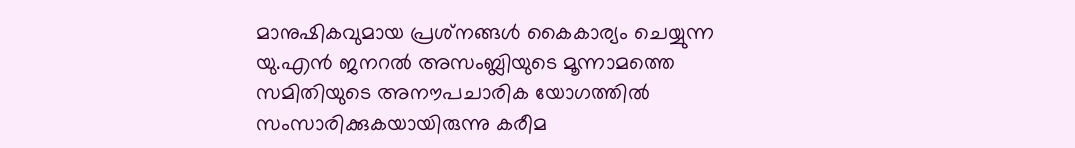മാനുഷികവുമായ പ്രശ്‌നങ്ങള്‍ കൈകാര്യം ചെയ്യുന്ന യു.എന്‍ ജനറല്‍ അസംബ്ലിയുടെ മൂന്നാമത്തെ സമിതിയുടെ അനൗപചാരിക യോഗത്തില്‍ സംസാരിക്കുകയായിരുന്നു കരീമ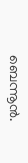ബെന്നൂന്‍.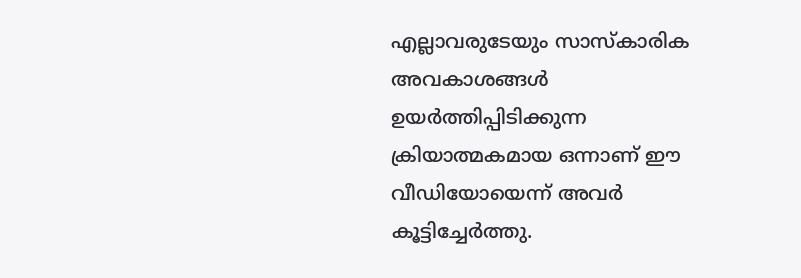എല്ലാവരുടേയും സാസ്‌കാരിക അവകാശങ്ങള്‍ ഉയര്‍ത്തിപ്പിടിക്കുന്ന ക്രിയാത്മകമായ ഒന്നാണ് ഈ വീഡിയോയെന്ന് അവര്‍ കൂട്ടിച്ചേര്‍ത്തു.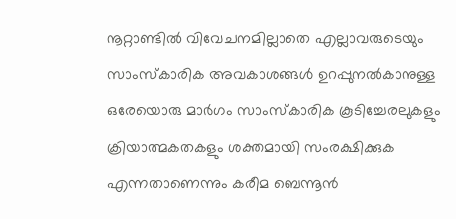നൂറ്റാണ്ടില്‍ വിവേചനമില്ലാതെ എല്ലാവരുടെയും സാംസ്‌കാരിക അവകാശങ്ങള്‍ ഉറപ്പുനല്‍കാനുള്ള ഒരേയൊരു മാര്‍ഗം സാംസ്‌കാരിക കൂടിച്ചേരലുകളും ക്രിയാത്മകതകളും ശക്തമായി സംരക്ഷിക്കുക എന്നതാണെന്നും കരീമ ബെന്നൂന്‍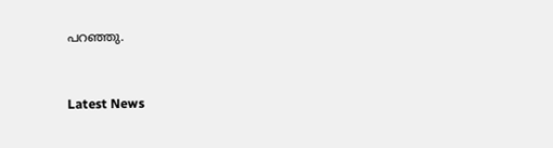പറഞ്ഞു.



Latest News